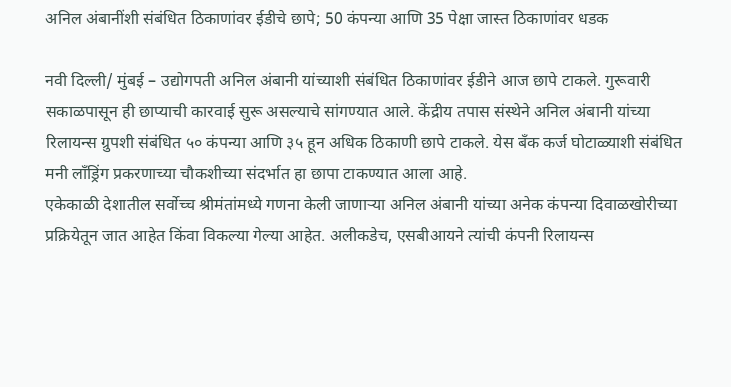अनिल अंबानींशी संबंधित ठिकाणांवर ईडीचे छापे; 50 कंपन्या आणि 35 पेक्षा जास्त ठिकाणांवर धडक

नवी दिल्ली/ मुंबई – उद्योगपती अनिल अंबानी यांच्याशी संबंधित ठिकाणांवर ईडीने आज छापे टाकले. गुरूवारी सकाळपासून ही छाप्याची कारवाई सुरू असल्याचे सांगण्यात आले. केंद्रीय तपास संस्थेने अनिल अंबानी यांच्या रिलायन्स ग्रुपशी संबंधित ५० कंपन्या आणि ३५ हून अधिक ठिकाणी छापे टाकले. येस बँक कर्ज घोटाळ्याशी संबंधित मनी लाँड्रिंग प्रकरणाच्या चौकशीच्या संदर्भात हा छापा टाकण्यात आला आहे.
एकेकाळी देशातील सर्वोच्च श्रीमंतांमध्ये गणना केली जाणाऱ्या अनिल अंबानी यांच्या अनेक कंपन्या दिवाळखोरीच्या प्रक्रियेतून जात आहेत किंवा विकल्या गेल्या आहेत. अलीकडेच, एसबीआयने त्यांची कंपनी रिलायन्स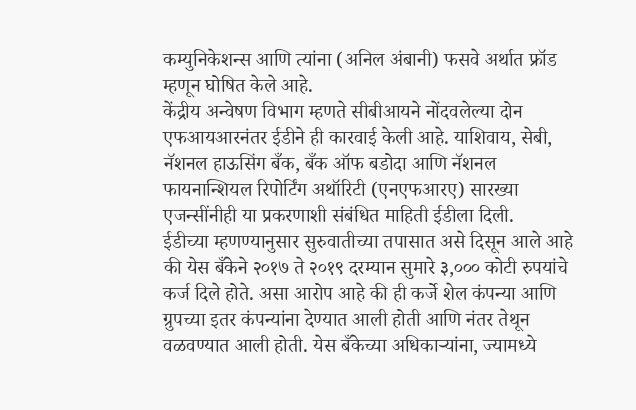कम्युनिकेशन्स आणि त्यांना (अनिल अंबानी) फसवे अर्थात फ्रॉड म्हणून घोषित केले आहे.
केंद्रीय अन्वेषण विभाग म्हणते सीबीआयने नोंदवलेल्या दोन एफआयआरनंतर ईडीने ही कारवाई केली आहे. याशिवाय, सेबी, नॅशनल हाऊसिंग बँक, बँक ऑफ बडोदा आणि नॅशनल फायनान्शियल रिपोर्टिंग अथॉरिटी (एनएफआरए) सारख्या एजन्सींनीही या प्रकरणाशी संबंधित माहिती ईडीला दिली.
ईडीच्या म्हणण्यानुसार सुरुवातीच्या तपासात असे दिसून आले आहे की येस बँकेने २०१७ ते २०१९ दरम्यान सुमारे ३,००० कोटी रुपयांचे कर्ज दिले होते. असा आरोप आहे की ही कर्जे शेल कंपन्या आणि ग्रुपच्या इतर कंपन्यांना देण्यात आली होती आणि नंतर तेथून वळवण्यात आली होती. येस बँकेच्या अधिकाऱ्यांना, ज्यामध्ये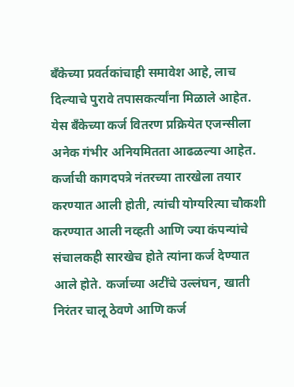बँकेच्या प्रवर्तकांचाही समावेश आहे, लाच दिल्याचे पुरावे तपासकर्त्यांना मिळाले आहेत.
येस बँकेच्या कर्ज वितरण प्रक्रियेत एजन्सीला अनेक गंभीर अनियमितता आढळल्या आहेत. कर्जाची कागदपत्रे नंतरच्या तारखेला तयार करण्यात आली होती, त्यांची योग्यरित्या चौकशी करण्यात आली नव्हती आणि ज्या कंपन्यांचे संचालकही सारखेच होते त्यांना कर्ज देण्यात आले होते. कर्जाच्या अटींचे उल्लंघन, खाती निरंतर चालू ठेवणे आणि कर्ज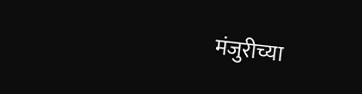मंजुरीच्या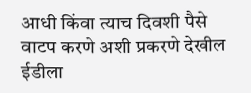आधी किंवा त्याच दिवशी पैसे वाटप करणे अशी प्रकरणे देखील ईडीला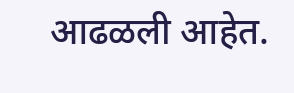आढळली आहेत.